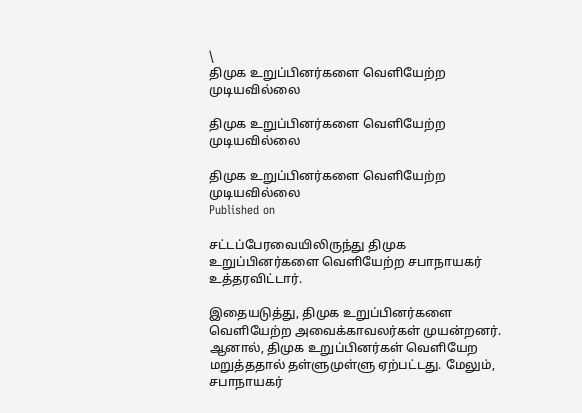\
திமுக உறுப்பினர்களை வெளியேற்ற முடியவில்லை

திமுக உறுப்பினர்களை வெளியேற்ற முடியவில்லை

திமுக உறுப்பினர்களை வெளியேற்ற முடியவில்லை
Published on

சட்டப்பேரவையிலிருந்து திமுக உறுப்பினர்களை வெளியேற்ற சபாநாயகர் உத்தரவிட்டார்.

இதையடுத்து, திமுக உறுப்பினர்களை வெளியேற்ற அவைக்காவலர்கள் முயன்றனர். ஆனால், திமுக உறுப்பினர்கள் வெளியேற மறுத்ததால் தள்ளுமுள்ளு ஏற்பட்டது. மேலும், சபாநாயகர்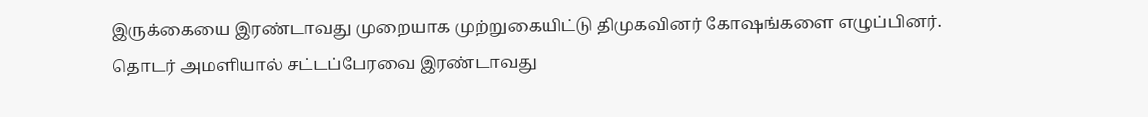இருக்கையை இரண்டாவது முறையாக முற்றுகையிட்டு திமுகவினர் கோஷங்களை எழுப்பினர். தொடர் அமளியால் சட்டப்பேரவை இரண்டாவது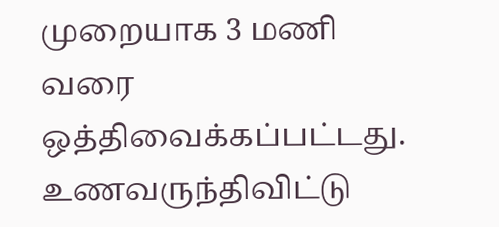முறையாக 3 மணி வரை ஒத்திவைக்கப்பட்டது. உணவருந்திவிட்டு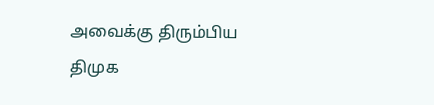அவைக்கு திரும்பிய திமுக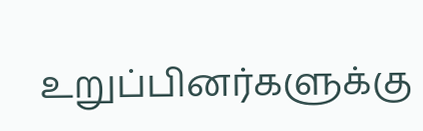உறுப்பினர்களுக்கு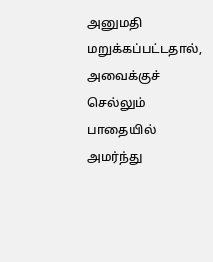அனுமதி மறுக்கப்பட்டதால், அவைக்குச் செல்லும் பாதையில் அமர்ந்து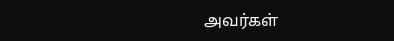அவர்கள்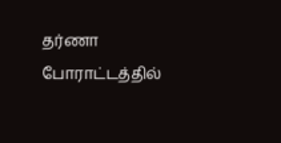தர்ணா போராட்டத்தில்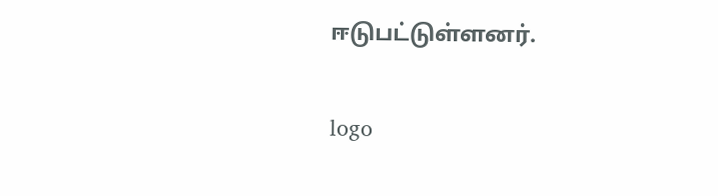ஈடுபட்டுள்ளனர்.

logo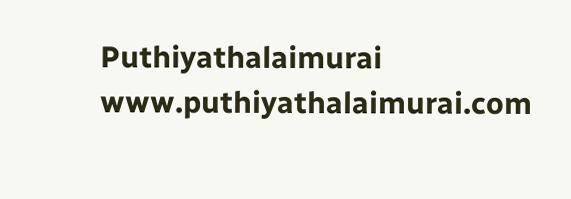Puthiyathalaimurai
www.puthiyathalaimurai.com